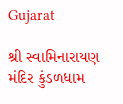Gujarat

શ્રી સ્વામિનારાયણ મંદિર કુંડળધામ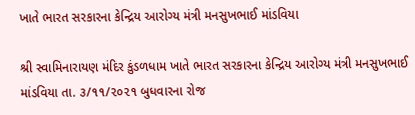ખાતે ભારત સરકારના કેન્દ્રિય આરોગ્ય મંત્રી મનસુખભાઈ માંડવિયા

શ્રી સ્વામિનારાયણ મંદિર કુંડળધામ ખાતે ભારત સરકારના કેન્દ્રિય આરોગ્ય મંત્રી મનસુખભાઈ માંડવિયા તા. ૩/૧૧/૨૦૨૧ બુધવારના રોજ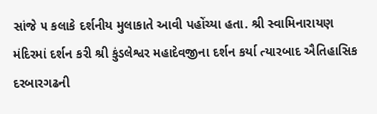સાંજે ૫ કલાકે દર્શનીય મુલાકાતે આવી પહોંચ્યા હતા. શ્રી સ્વામિનારાયણ મંદિરમાં દર્શન કરી શ્રી કુંડલેશ્વર મહાદેવજીના દર્શન કર્યા ત્યારબાદ ઐતિહાસિક દરબારગઢની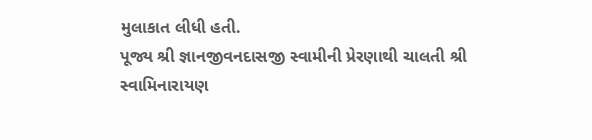મુલાકાત લીધી હતી.
પૂજ્ય શ્રી જ્ઞાનજીવનદાસજી સ્વામીની પ્રેરણાથી ચાલતી શ્રી સ્વામિનારાયણ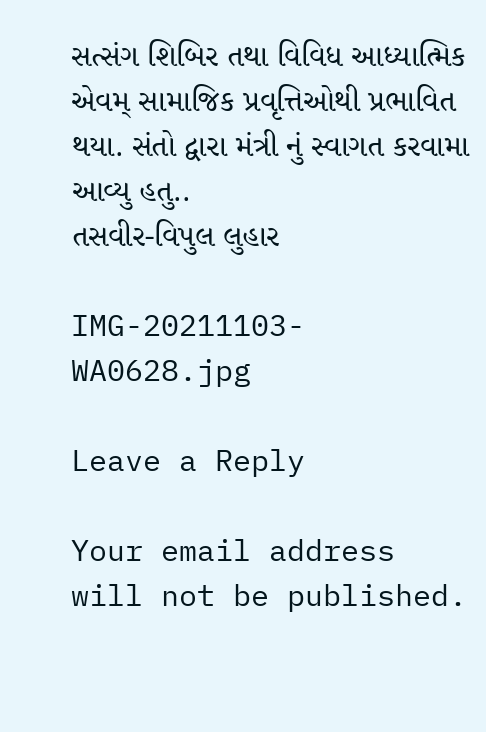સત્સંગ શિબિર તથા વિવિધ આધ્યાત્મિક એવમ્ સામાજિક પ્રવૃત્તિઓથી પ્રભાવિત થયા. સંતો દ્વારા મંત્રી નું સ્વાગત કરવામા આવ્યુ હતુ..
તસવીર-વિપુલ લુહાર

IMG-20211103-WA0628.jpg

Leave a Reply

Your email address will not be published.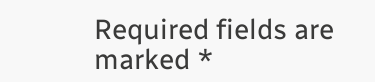Required fields are marked *